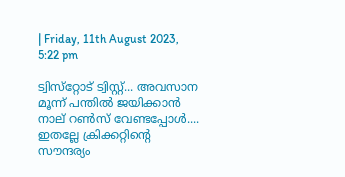| Friday, 11th August 2023, 5:22 pm

ട്വിസ്‌റ്റോട് ട്വിസ്റ്റ്... അവസാന മൂന്ന് പന്തില്‍ ജയിക്കാന്‍ നാല് റണ്‍സ് വേണ്ടപ്പോള്‍.... ഇതല്ലേ ക്രിക്കറ്റിന്റെ സൗന്ദര്യം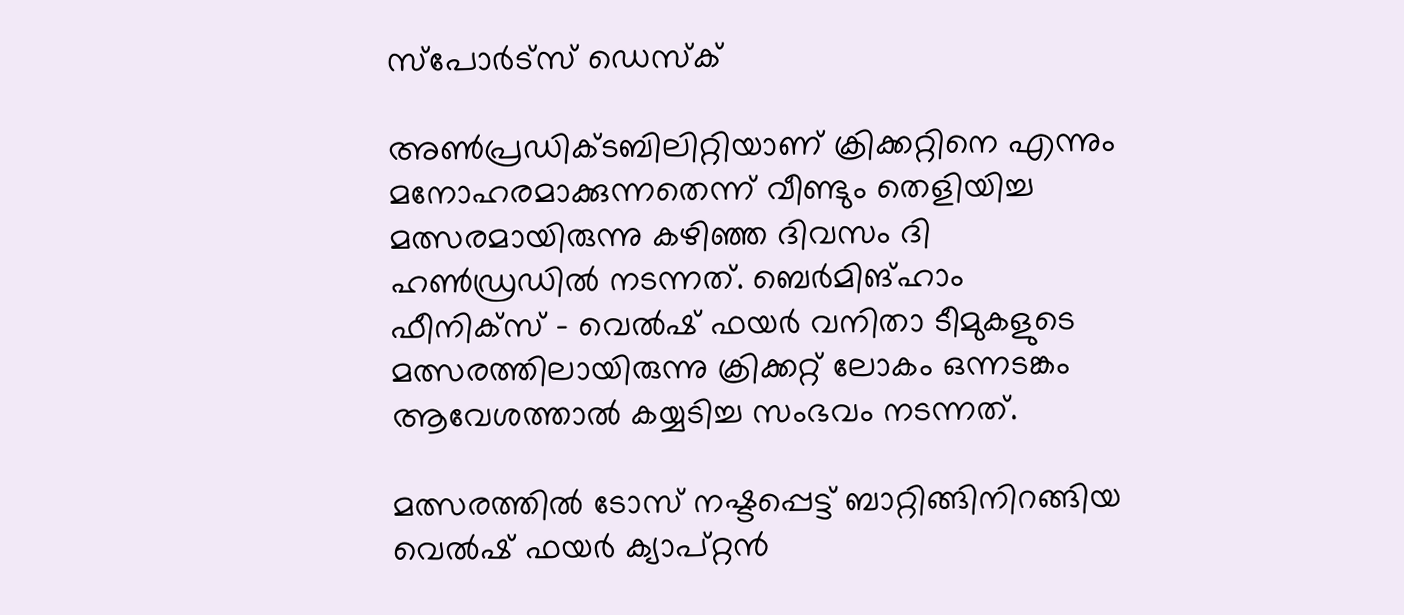സ്പോര്‍ട്സ് ഡെസ്‌ക്

അണ്‍പ്രഡിക്ടബിലിറ്റിയാണ് ക്രിക്കറ്റിനെ എന്നും മനോഹരമാക്കുന്നതെന്ന് വീണ്ടും തെളിയിച്ച മത്സരമായിരുന്നു കഴിഞ്ഞ ദിവസം ദി ഹണ്‍ഡ്രഡില്‍ നടന്നത്. ബെര്‍മിങ്ഹാം ഫീനിക്‌സ് – വെല്‍ഷ് ഫയര്‍ വനിതാ ടീമുകളുടെ മത്സരത്തിലായിരുന്നു ക്രിക്കറ്റ് ലോകം ഒന്നടങ്കം ആവേശത്താല്‍ കയ്യടിച്ച സംഭവം നടന്നത്.

മത്സരത്തില്‍ ടോസ് നഷ്ടപ്പെട്ട് ബാറ്റിങ്ങിനിറങ്ങിയ വെല്‍ഷ് ഫയര്‍ ക്യാപ്റ്റന്‍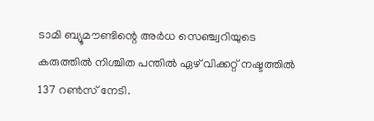ടാമി ബ്യൂമൗണ്ടിന്റെ അര്‍ധ സെഞ്ച്വറിയുടെ കരുത്തില്‍ നിശ്ചിത പന്തില്‍ ഏഴ് വിക്കറ്റ് നഷ്ടത്തില്‍ 137 റണ്‍സ് നേടി.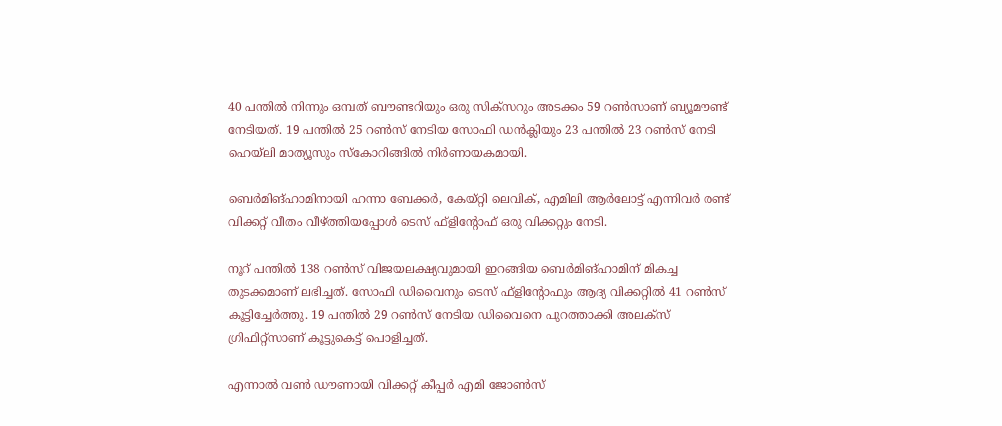40 പന്തില്‍ നിന്നും ഒമ്പത് ബൗണ്ടറിയും ഒരു സിക്‌സറും അടക്കം 59 റണ്‍സാണ് ബ്യൂമൗണ്ട് നേടിയത്. 19 പന്തില്‍ 25 റണ്‍സ് നേടിയ സോഫി ഡന്‍ക്ലിയും 23 പന്തില്‍ 23 റണ്‍സ് നേടി ഹെയ്‌ലി മാത്യൂസും സ്‌കോറിങ്ങില്‍ നിര്‍ണായകമായി.

ബെര്‍മിങ്ഹാമിനായി ഹന്നാ ബേക്കര്‍, കേയ്റ്റി ലെവിക്, എമിലി ആര്‍ലോട്ട് എന്നിവര്‍ രണ്ട് വിക്കറ്റ് വീതം വീഴ്ത്തിയപ്പോള്‍ ടെസ് ഫ്‌ളിന്റോഫ് ഒരു വിക്കറ്റും നേടി.

നൂറ് പന്തില്‍ 138 റണ്‍സ് വിജയലക്ഷ്യവുമായി ഇറങ്ങിയ ബെര്‍മിങ്ഹാമിന് മികച്ച തുടക്കമാണ് ലഭിച്ചത്. സോഫി ഡിവൈനും ടെസ് ഫ്‌ളിന്റോഫും ആദ്യ വിക്കറ്റില്‍ 41 റണ്‍സ് കൂട്ടിച്ചേര്‍ത്തു. 19 പന്തില്‍ 29 റണ്‍സ് നേടിയ ഡിവൈനെ പുറത്താക്കി അലക്‌സ് ഗ്രിഫിറ്റ്‌സാണ് കൂട്ടുകെട്ട് പൊളിച്ചത്.

എന്നാല്‍ വണ്‍ ഡൗണായി വിക്കറ്റ് കീപ്പര്‍ എമി ജോണ്‍സ്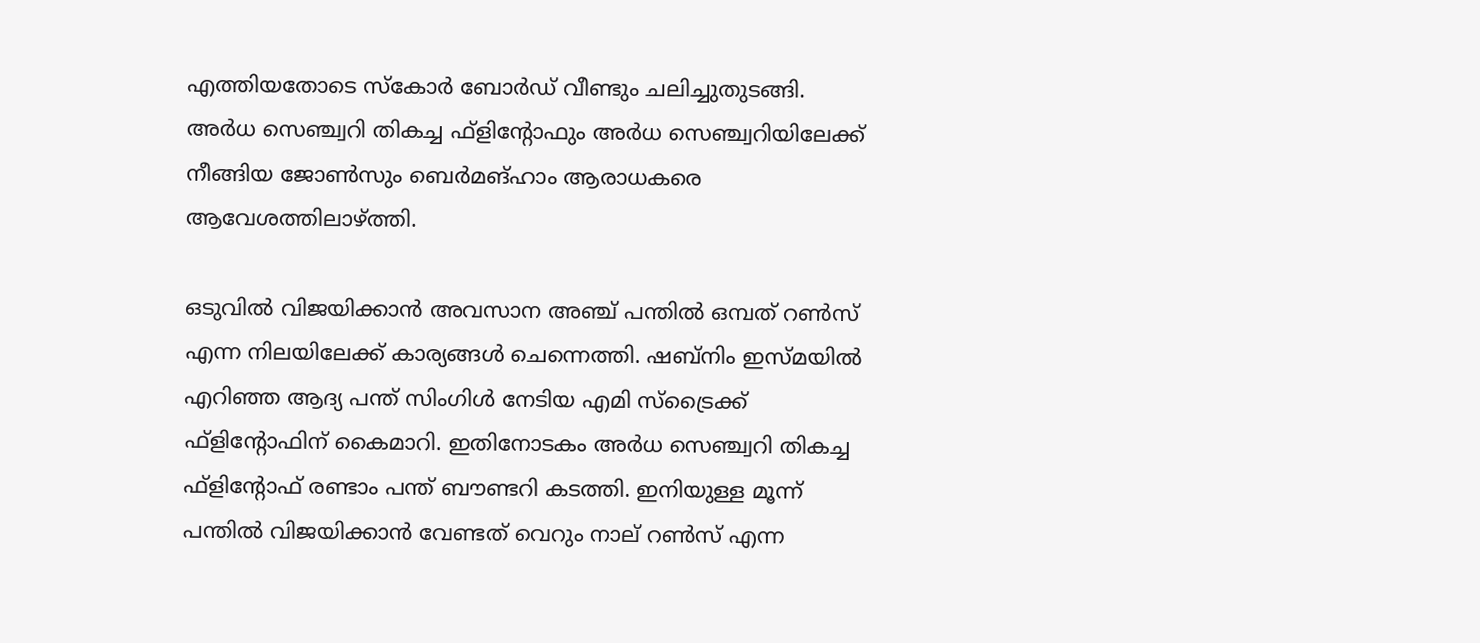എത്തിയതോടെ സ്‌കോര്‍ ബോര്‍ഡ് വീണ്ടും ചലിച്ചുതുടങ്ങി. അര്‍ധ സെഞ്ച്വറി തികച്ച ഫ്‌ളിന്റോഫും അര്‍ധ സെഞ്ച്വറിയിലേക്ക് നീങ്ങിയ ജോണ്‍സും ബെര്‍മങ്ഹാം ആരാധകരെ ആവേശത്തിലാഴ്ത്തി.

ഒടുവില്‍ വിജയിക്കാന്‍ അവസാന അഞ്ച് പന്തില്‍ ഒമ്പത് റണ്‍സ് എന്ന നിലയിലേക്ക് കാര്യങ്ങള്‍ ചെന്നെത്തി. ഷബ്‌നിം ഇസ്മയില്‍ എറിഞ്ഞ ആദ്യ പന്ത് സിംഗിള്‍ നേടിയ എമി സ്‌ട്രൈക്ക് ഫ്‌ളിന്റോഫിന് കൈമാറി. ഇതിനോടകം അര്‍ധ സെഞ്ച്വറി തികച്ച ഫ്‌ളിന്റോഫ് രണ്ടാം പന്ത് ബൗണ്ടറി കടത്തി. ഇനിയുള്ള മൂന്ന് പന്തില്‍ വിജയിക്കാന്‍ വേണ്ടത് വെറും നാല് റണ്‍സ് എന്ന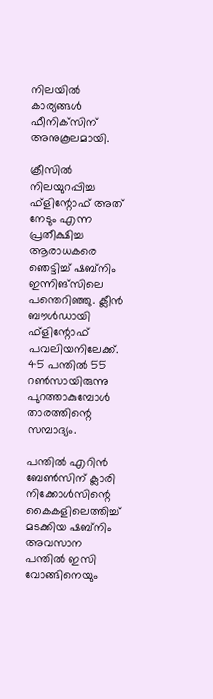നിലയില്‍ കാര്യങ്ങള്‍ ഫീനിക്‌സിന് അനുകൂലമായി.

ക്രീസില്‍ നിലയുറപ്പിച്ച ഫ്‌ളിന്റോഫ് അത് നേടും എന്ന പ്രതീക്ഷിച്ച ആരാധകരെ ഞെട്ടിച്ച് ഷബ്‌നിം ഇന്നിങ്‌സിലെ പന്തെറിഞ്ഞു. ക്ലീന്‍ ബൗള്‍ഡായി ഫ്‌ളിന്റോഫ് പവലിയനിലേക്ക്. 45 പന്തില്‍ 55 റണ്‍സായിരുന്നു പുറത്താകുമ്പോള്‍ താരത്തിന്റെ സമ്പാദ്യം.

പന്തില്‍ എറിന്‍ ബേണ്‍സിന് ക്ലാരി നിക്കോള്‍സിന്റെ കൈകളിലെത്തിച്ച് മടക്കിയ ഷബ്‌നിം അവസാന പന്തില്‍ ഇസി വോങ്ങിനെയും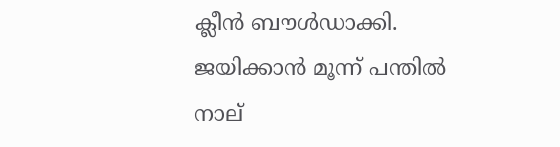ക്ലീന്‍ ബൗള്‍ഡാക്കി. ജയിക്കാന്‍ മൂന്ന് പന്തില്‍ നാല്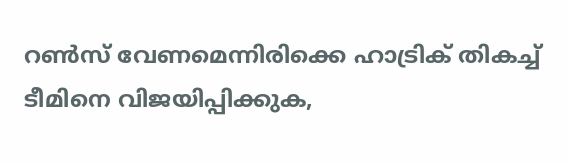റണ്‍സ് വേണമെന്നിരിക്കെ ഹാട്രിക് തികച്ച് ടീമിനെ വിജയിപ്പിക്കുക,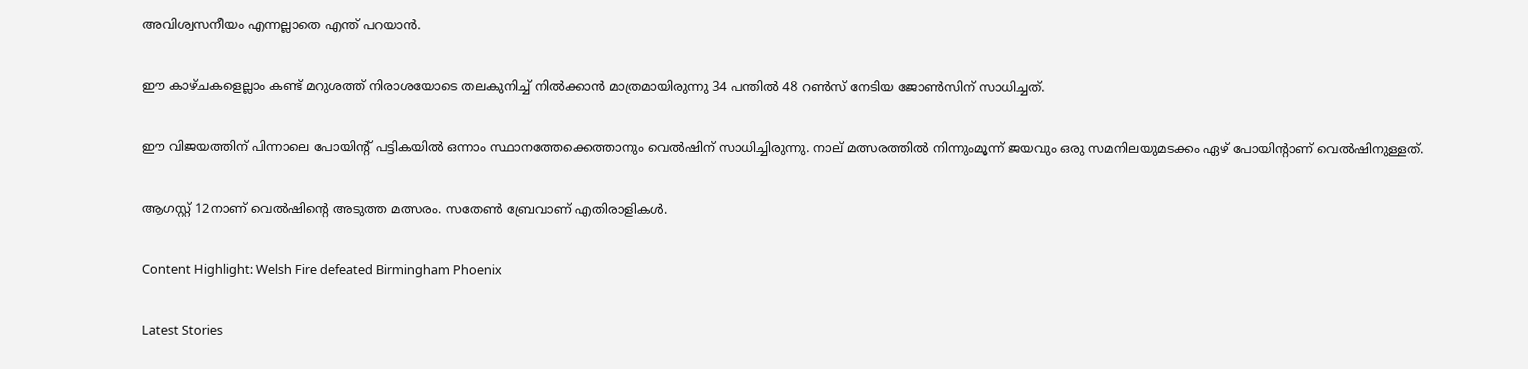അവിശ്വസനീയം എന്നല്ലാതെ എന്ത് പറയാന്‍.

ഈ കാഴ്ചകളെല്ലാം കണ്ട് മറുശത്ത് നിരാശയോടെ തലകുനിച്ച് നില്‍ക്കാന്‍ മാത്രമായിരുന്നു 34 പന്തില്‍ 48 റണ്‍സ് നേടിയ ജോണ്‍സിന് സാധിച്ചത്.

ഈ വിജയത്തിന് പിന്നാലെ പോയിന്റ് പട്ടികയില്‍ ഒന്നാം സ്ഥാനത്തേക്കെത്താനും വെല്‍ഷിന് സാധിച്ചിരുന്നു. നാല് മത്സരത്തില്‍ നിന്നുംമൂന്ന് ജയവും ഒരു സമനിലയുമടക്കം ഏഴ് പോയിന്റാണ് വെല്‍ഷിനുള്ളത്.

ആഗസ്റ്റ് 12നാണ് വെല്‍ഷിന്റെ അടുത്ത മത്സരം. സതേണ്‍ ബ്രേവാണ് എതിരാളികള്‍.

Content Highlight: Welsh Fire defeated Birmingham Phoenix

Latest Stories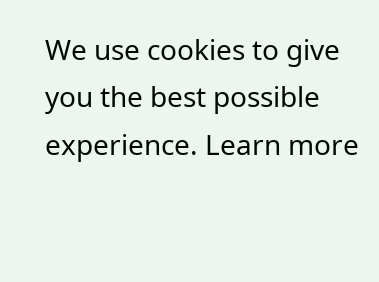We use cookies to give you the best possible experience. Learn more